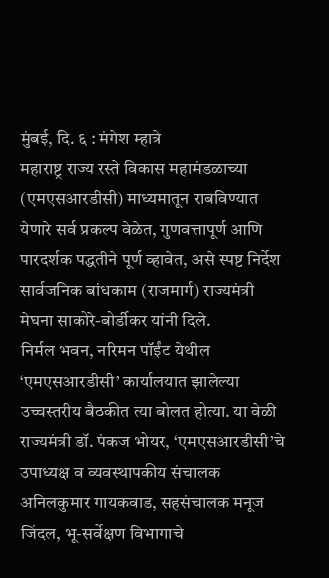मुंबई, दि. ६ : मंगेश म्हात्रे
महाराष्ट्र राज्य रस्ते विकास महामंडळाच्या (एमएसआरडीसी) माध्यमातून राबविण्यात येणारे सर्व प्रकल्प वेळेत, गुणवत्तापूर्ण आणि पारदर्शक पद्धतीने पूर्ण व्हावेत, असे स्पष्ट निर्देश सार्वजनिक बांधकाम (राजमार्ग) राज्यमंत्री मेघना साकोरे-बोर्डीकर यांनी दिले.
निर्मल भवन, नरिमन पॉईंट येथील ‘एमएसआरडीसी’ कार्यालयात झालेल्या उच्चस्तरीय बैठकीत त्या बोलत होत्या. या वेळी राज्यमंत्री डॉ. पंकज भोयर, ‘एमएसआरडीसी’चे उपाध्यक्ष व व्यवस्थापकीय संचालक अनिलकुमार गायकवाड, सहसंचालक मनूज जिंदल, भू-सर्वेक्षण विभागाचे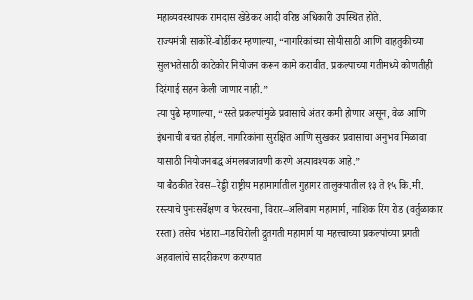महाव्यवस्थापक रामदास खेडेकर आदी वरिष्ठ अधिकारी उपस्थित होते.
राज्यमंत्री साकोरे-बोर्डीकर म्हणाल्या, “नागरिकांच्या सोयीसाठी आणि वाहतुकीच्या सुलभतेसाठी काटेकोर नियोजन करून कामे करावीत. प्रकल्पाच्या गतीमध्ये कोणतीही दिरंगाई सहन केली जाणार नाही.”
त्या पुढे म्हणाल्या, “रस्ते प्रकल्पांमुळे प्रवासाचे अंतर कमी होणार असून, वेळ आणि इंधनाची बचत होईल. नागरिकांना सुरक्षित आणि सुखकर प्रवासाचा अनुभव मिळावा यासाठी नियोजनबद्ध अंमलबजावणी करणे अत्यावश्यक आहे.”
या बैठकीत रेवस–रेड्डी राष्ट्रीय महामार्गातील गुहागर तालुक्यातील १३ ते १५ कि.मी. रस्त्याचे पुनःसर्वेक्षण व फेररचना, विरार–अलिबाग महामार्ग, नाशिक रिंग रोड (वर्तुळाकार रस्ता) तसेच भंडारा–गडचिरोली द्रुतगती महामार्ग या महत्त्वाच्या प्रकल्पांच्या प्रगती अहवालांचे सादरीकरण करण्यात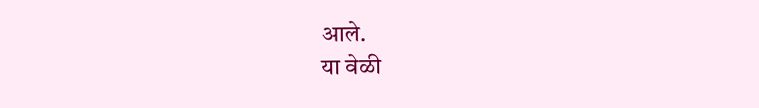आले.
या वेळी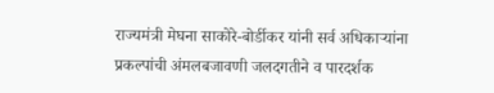राज्यमंत्री मेघना साकोरे-बोर्डीकर यांनी सर्व अधिकाऱ्यांना प्रकल्पांची अंमलबजावणी जलदगतीने व पारदर्शक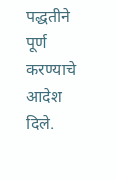पद्धतीने पूर्ण करण्याचे आदेश दिले.